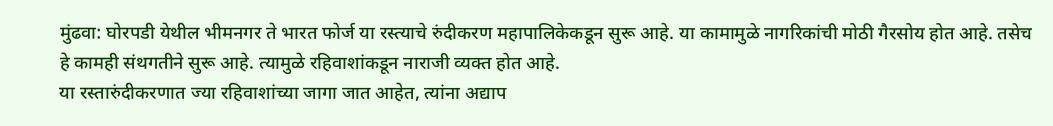मुंढवा: घोरपडी येथील भीमनगर ते भारत फोर्ज या रस्त्याचे रुंदीकरण महापालिकेकडून सुरू आहे. या कामामुळे नागरिकांची मोठी गैरसोय होत आहे. तसेच हे कामही संथगतीने सुरू आहे. त्यामुळे रहिवाशांकडून नाराजी व्यक्त होत आहे.
या रस्तारुंदीकरणात ज्या रहिवाशांच्या जागा जात आहेत, त्यांना अद्याप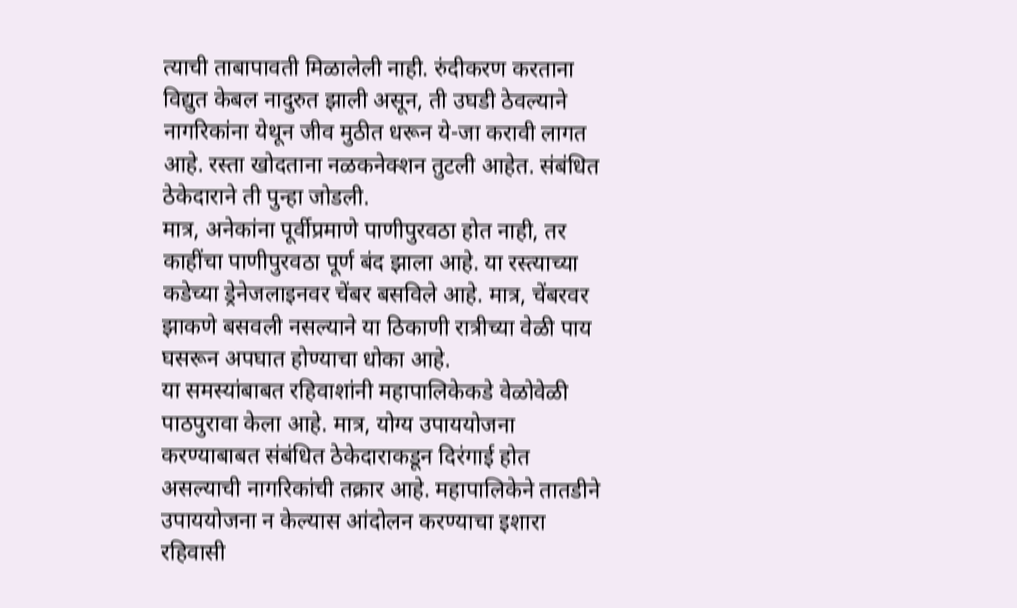त्याची ताबापावती मिळालेली नाही. रुंदीकरण करताना विद्युत केबल नादुरुत झाली असून, ती उघडी ठेवल्याने नागरिकांना येथून जीव मुठीत धरून ये-जा करावी लागत आहे. रस्ता खोदताना नळकनेक्शन तुटली आहेत. संबंधित ठेकेदाराने ती पुन्हा जोडली.
मात्र, अनेकांना पूर्वीप्रमाणे पाणीपुरवठा होत नाही, तर काहींचा पाणीपुरवठा पूर्ण बंद झाला आहे. या रस्त्याच्या कडेच्या ड्रेनेजलाइनवर चेंबर बसविले आहे. मात्र, चेंबरवर झाकणे बसवली नसल्याने या ठिकाणी रात्रीच्या वेळी पाय घसरून अपघात होण्याचा धोका आहे.
या समस्यांबाबत रहिवाशांनी महापालिकेकडे वेळोवेळी पाठपुरावा केला आहे. मात्र, योग्य उपाययोजना करण्याबाबत संबंधित ठेकेदाराकडून दिरंगाई होत असल्याची नागरिकांची तक्रार आहे. महापालिकेने तातडीने उपाययोजना न केल्यास आंदोलन करण्याचा इशारा रहिवासी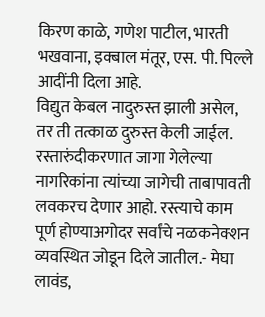किरण काळे, गणेश पाटील, भारती भखवाना, इक्बाल मंतूर, एस. पी. पिल्ले आदींनी दिला आहे.
विद्युत केबल नादुरुस्त झाली असेल, तर ती तत्काळ दुरुस्त केली जाईल. रस्तारुंदीकरणात जागा गेलेल्या नागरिकांना त्यांच्या जागेची ताबापावती लवकरच देणार आहो. रस्त्याचे काम पूर्ण होण्याअगोदर सर्वांचे नळकनेक्शन व्यवस्थित जोडून दिले जातील.- मेघा लावंड,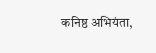कनिष्ठ अभियंता,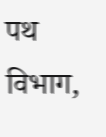पथ विभाग,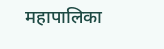महापालिका